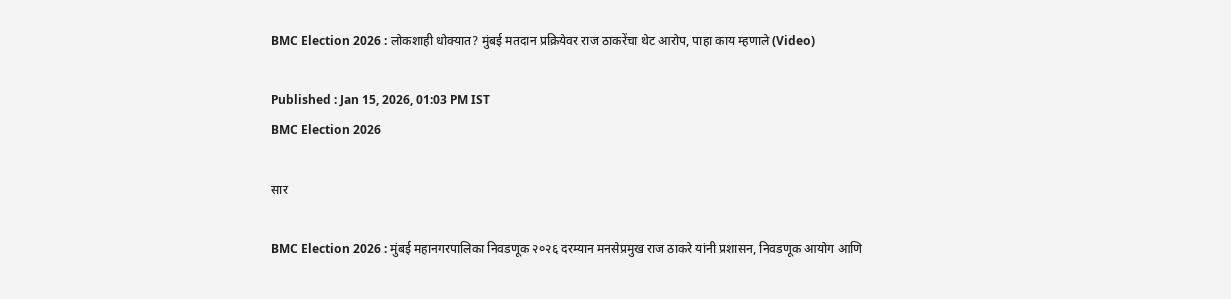BMC Election 2026 : लोकशाही धोक्यात? मुंबई मतदान प्रक्रियेवर राज ठाकरेंचा थेट आरोप, पाहा काय म्हणाले (Video)

Published : Jan 15, 2026, 01:03 PM IST
BMC Election 2026

सार

BMC Election 2026 : मुंबई महानगरपालिका निवडणूक २०२६ दरम्यान मनसेप्रमुख राज ठाकरे यांनी प्रशासन, निवडणूक आयोग आणि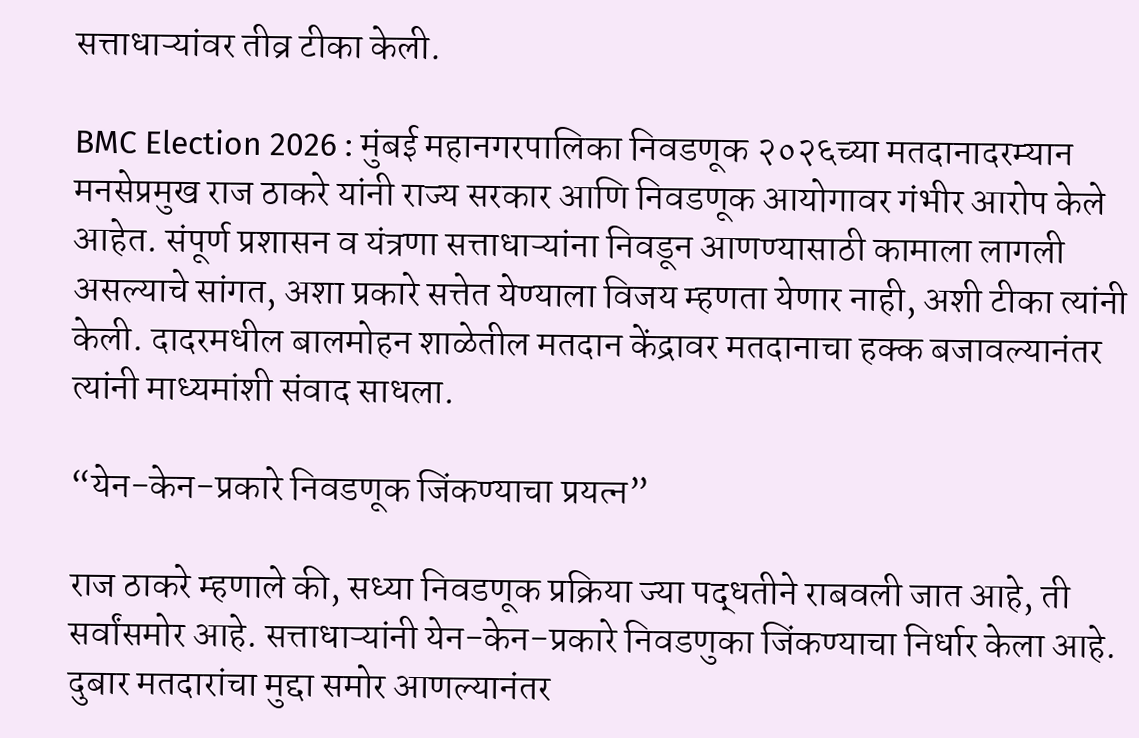सत्ताधाऱ्यांवर तीव्र टीका केली.

BMC Election 2026 : मुंबई महानगरपालिका निवडणूक २०२६च्या मतदानादरम्यान मनसेप्रमुख राज ठाकरे यांनी राज्य सरकार आणि निवडणूक आयोगावर गंभीर आरोप केले आहेत. संपूर्ण प्रशासन व यंत्रणा सत्ताधाऱ्यांना निवडून आणण्यासाठी कामाला लागली असल्याचे सांगत, अशा प्रकारे सत्तेत येण्याला विजय म्हणता येणार नाही, अशी टीका त्यांनी केली. दादरमधील बालमोहन शाळेतील मतदान केंद्रावर मतदानाचा हक्क बजावल्यानंतर त्यांनी माध्यमांशी संवाद साधला.

“येन-केन-प्रकारे निवडणूक जिंकण्याचा प्रयत्न”

राज ठाकरे म्हणाले की, सध्या निवडणूक प्रक्रिया ज्या पद्धतीने राबवली जात आहे, ती सर्वांसमोर आहे. सत्ताधाऱ्यांनी येन-केन-प्रकारे निवडणुका जिंकण्याचा निर्धार केला आहे. दुबार मतदारांचा मुद्दा समोर आणल्यानंतर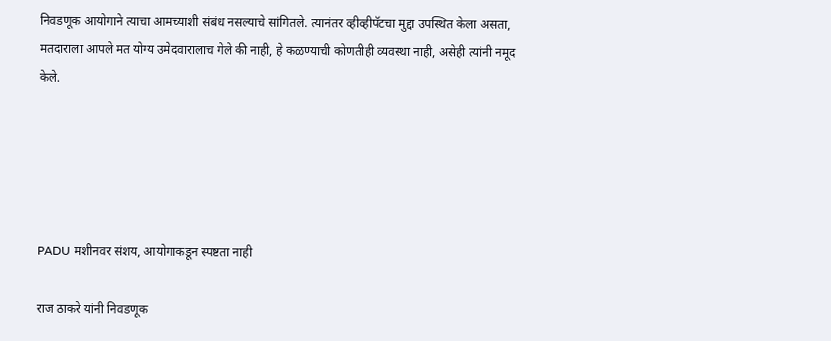निवडणूक आयोगाने त्याचा आमच्याशी संबंध नसल्याचे सांगितले. त्यानंतर व्हीव्हीपॅटचा मुद्दा उपस्थित केला असता, मतदाराला आपले मत योग्य उमेदवारालाच गेले की नाही, हे कळण्याची कोणतीही व्यवस्था नाही, असेही त्यांनी नमूद केले.





PADU मशीनवर संशय, आयोगाकडून स्पष्टता नाही

राज ठाकरे यांनी निवडणूक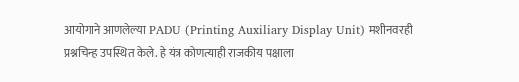आयोगाने आणलेल्या PADU (Printing Auxiliary Display Unit) मशीनवरही प्रश्नचिन्ह उपस्थित केले. हे यंत्र कोणत्याही राजकीय पक्षाला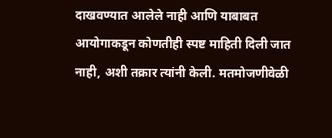दाखवण्यात आलेले नाही आणि याबाबत आयोगाकडून कोणतीही स्पष्ट माहिती दिली जात नाही, अशी तक्रार त्यांनी केली. मतमोजणीवेळी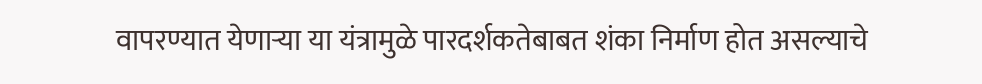वापरण्यात येणाऱ्या या यंत्रामुळे पारदर्शकतेबाबत शंका निर्माण होत असल्याचे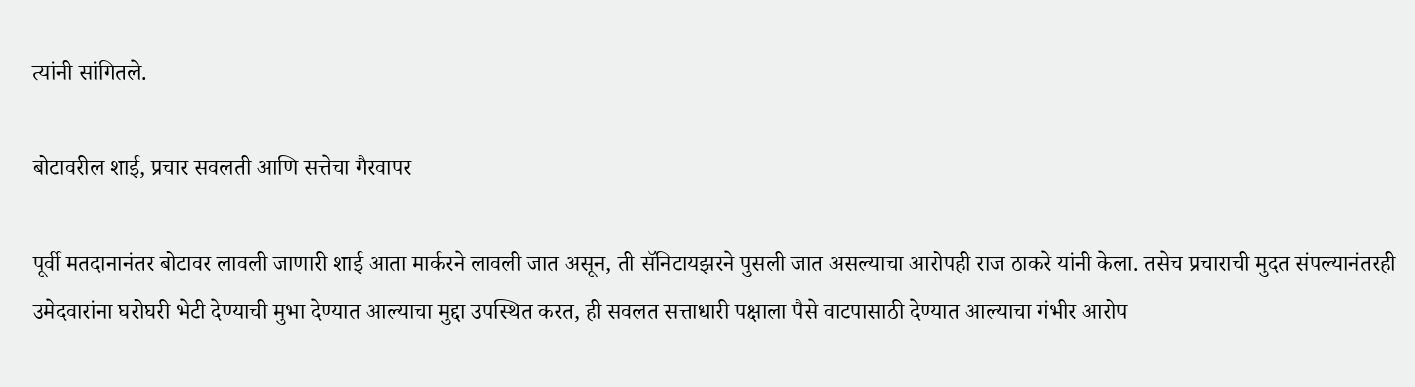त्यांनी सांगितले.

बोटावरील शाई, प्रचार सवलती आणि सत्तेचा गैरवापर

पूर्वी मतदानानंतर बोटावर लावली जाणारी शाई आता मार्करने लावली जात असून, ती सॅनिटायझरने पुसली जात असल्याचा आरोपही राज ठाकरे यांनी केला. तसेच प्रचाराची मुदत संपल्यानंतरही उमेदवारांना घरोघरी भेटी देण्याची मुभा देण्यात आल्याचा मुद्दा उपस्थित करत, ही सवलत सत्ताधारी पक्षाला पैसे वाटपासाठी देण्यात आल्याचा गंभीर आरोप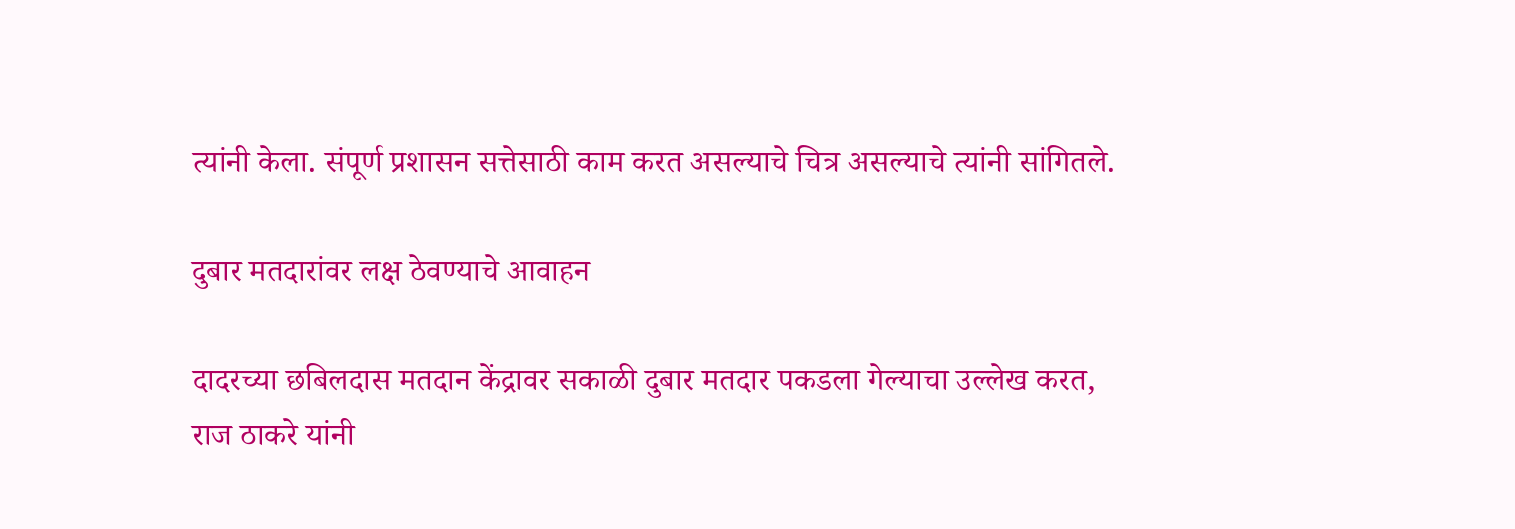त्यांनी केला. संपूर्ण प्रशासन सत्तेसाठी काम करत असल्याचे चित्र असल्याचे त्यांनी सांगितले.

दुबार मतदारांवर लक्ष ठेवण्याचे आवाहन

दादरच्या छबिलदास मतदान केंद्रावर सकाळी दुबार मतदार पकडला गेल्याचा उल्लेख करत, राज ठाकरे यांनी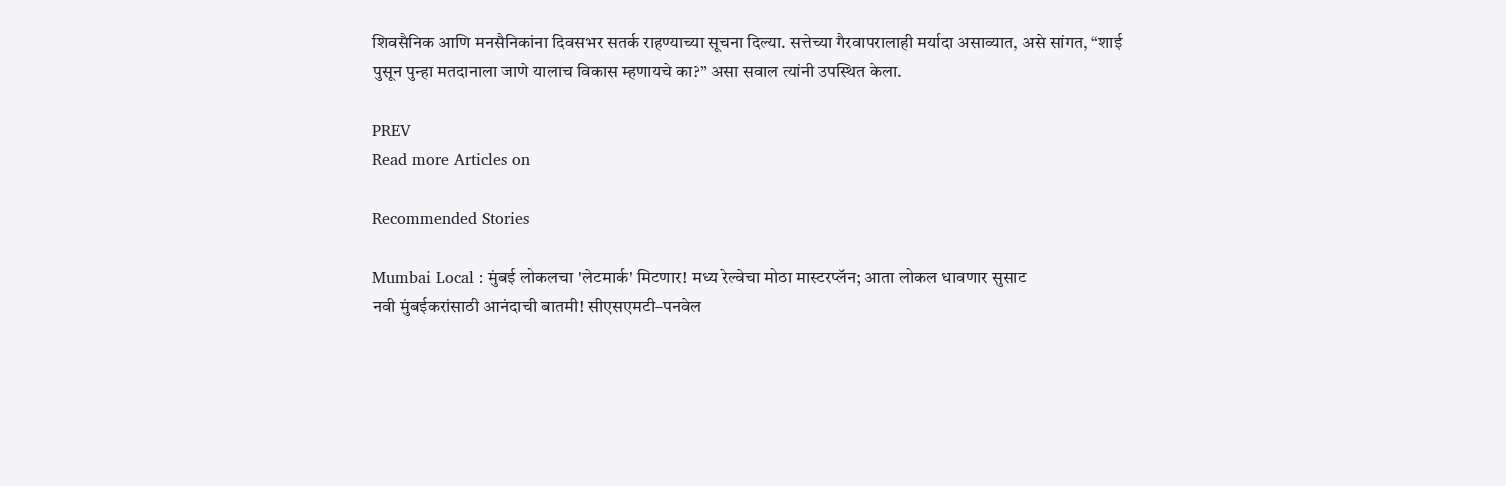शिवसैनिक आणि मनसैनिकांना दिवसभर सतर्क राहण्याच्या सूचना दिल्या. सत्तेच्या गैरवापरालाही मर्यादा असाव्यात, असे सांगत, “शाई पुसून पुन्हा मतदानाला जाणे यालाच विकास म्हणायचे का?” असा सवाल त्यांनी उपस्थित केला.

PREV
Read more Articles on

Recommended Stories

Mumbai Local : मुंबई लोकलचा 'लेटमार्क' मिटणार! मध्य रेल्वेचा मोठा मास्टरप्लॅन; आता लोकल धावणार सुसाट
नवी मुंबईकरांसाठी आनंदाची बातमी! सीएसएमटी–पनवेल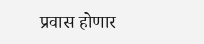प्रवास होणार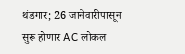थंडगार; 26 जानेवारीपासून सुरू होणार AC लोकल